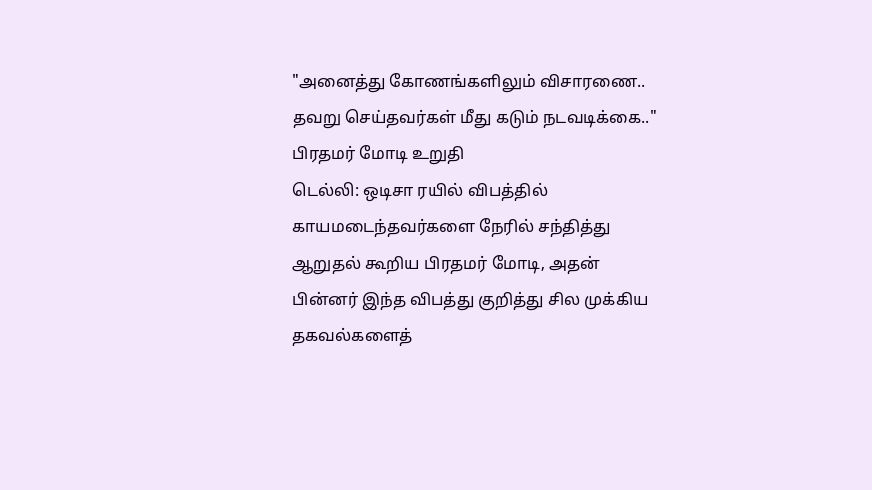"அனைத்து கோணங்களிலும் விசாரணை.. தவறு செய்தவர்கள் மீது கடும் நடவடிக்கை.." பிரதமர் மோடி உறுதி
டெல்லி: ஒடிசா ரயில் விபத்தில் காயமடைந்தவர்களை நேரில் சந்தித்து ஆறுதல் கூறிய பிரதமர் மோடி, அதன் பின்னர் இந்த விபத்து குறித்து சில முக்கிய தகவல்களைத்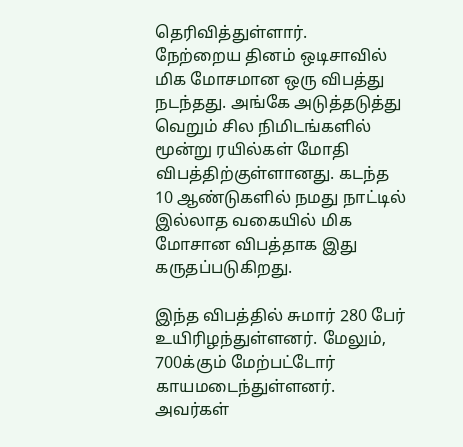தெரிவித்துள்ளார்.
நேற்றைய தினம் ஒடிசாவில் மிக மோசமான ஒரு விபத்து நடந்தது. அங்கே அடுத்தடுத்து வெறும் சில நிமிடங்களில் மூன்று ரயில்கள் மோதி விபத்திற்குள்ளானது. கடந்த 10 ஆண்டுகளில் நமது நாட்டில் இல்லாத வகையில் மிக மோசான விபத்தாக இது கருதப்படுகிறது.

இந்த விபத்தில் சுமார் 280 பேர் உயிரிழந்துள்ளனர். மேலும், 700க்கும் மேற்பட்டோர் காயமடைந்துள்ளனர். அவர்கள்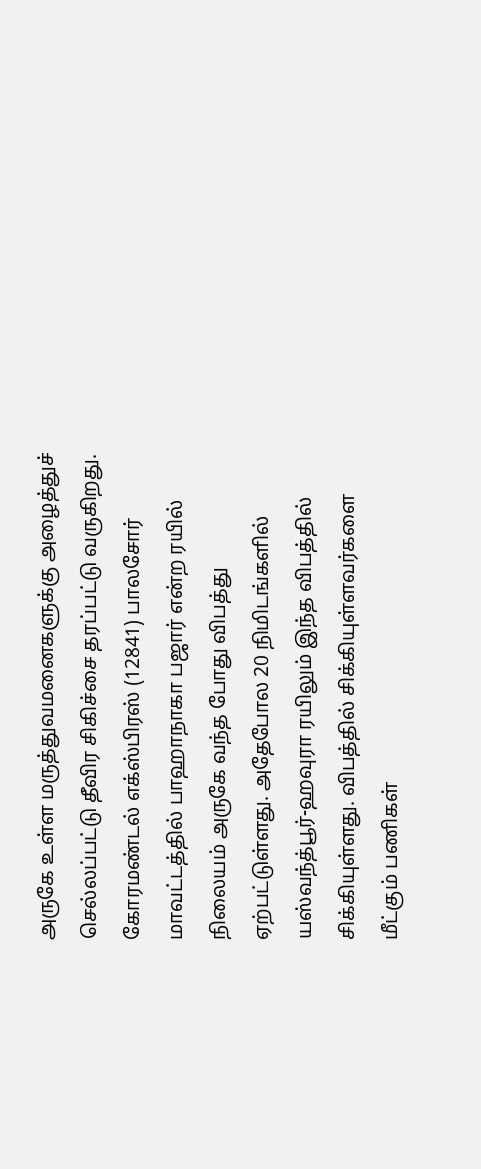அருகே உள்ள மருத்துவமனைகளுக்கு அழைத்துச் செல்லப்பட்டு தீவிர சிகிச்சை தரப்பட்டு வருகிறது.
கோரமண்டல் எக்ஸ்பிரஸ் (12841) பாலசோர் மாவட்டத்தில் பாஹாநாகா பஜார் என்ற ரயில் நிலையம் அருகே வந்த போது விபத்து ஏற்பட்டுள்ளது. அதேபோல 20 நிமிடங்களில் யஸ்வந்த்பூர்-ஹவுரா ரயிலும் இந்த விபத்தில் சிக்கியுள்ளது. விபத்தில் சிக்கியுள்ளவர்களை மீட்கும் பணிகள்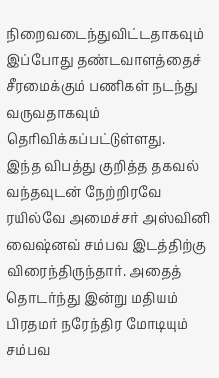நிறைவடைந்துவிட்டதாகவும் இப்போது தண்டவாளத்தைச் சீரமைக்கும் பணிகள் நடந்து வருவதாகவும் தெரிவிக்கப்பட்டுள்ளது.
இந்த விபத்து குறித்த தகவல் வந்தவுடன் நேற்றிரவே ரயில்வே அமைச்சர் அஸ்வினி வைஷ்னவ் சம்பவ இடத்திற்கு விரைந்திருந்தார். அதைத் தொடர்ந்து இன்று மதியம் பிரதமர் நரேந்திர மோடியும் சம்பவ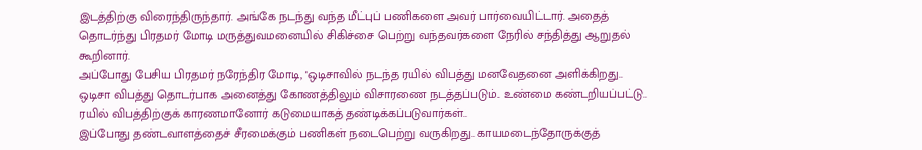இடத்திற்கு விரைந்திருந்தார். அங்கே நடந்து வந்த மீட்புப் பணிகளை அவர் பார்வையிட்டார். அதைத் தொடர்ந்து பிரதமர் மோடி மருத்துவமனையில் சிகிச்சை பெற்று வந்தவர்களை நேரில் சந்தித்து ஆறுதல் கூறினார்.
அப்போது பேசிய பிரதமர் நரேந்திர மோடி, "ஒடிசாவில் நடந்த ரயில் விபத்து மனவேதனை அளிக்கிறது.. ஒடிசா விபத்து தொடர்பாக அனைத்து கோணத்திலும் விசாரணை நடத்தப்படும்.. உண்மை கண்டறியப்பட்டு.. ரயில் விபத்திற்குக் காரணமானோர் கடுமையாகத் தண்டிக்கப்படுவார்கள்..
இப்போது தண்டவாளத்தைச் சீரமைக்கும் பணிகள் நடைபெற்று வருகிறது.. காயமடைந்தோருக்குத்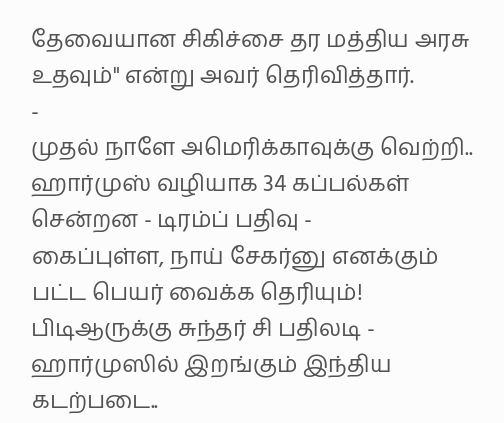தேவையான சிகிச்சை தர மத்திய அரசு உதவும்" என்று அவர் தெரிவித்தார்.
-
முதல் நாளே அமெரிக்காவுக்கு வெற்றி.. ஹார்முஸ் வழியாக 34 கப்பல்கள் சென்றன - டிரம்ப் பதிவு -
கைப்புள்ள, நாய் சேகர்னு எனக்கும் பட்ட பெயர் வைக்க தெரியும்! பிடிஆருக்கு சுந்தர் சி பதிலடி -
ஹார்முஸில் இறங்கும் இந்திய கடற்படை..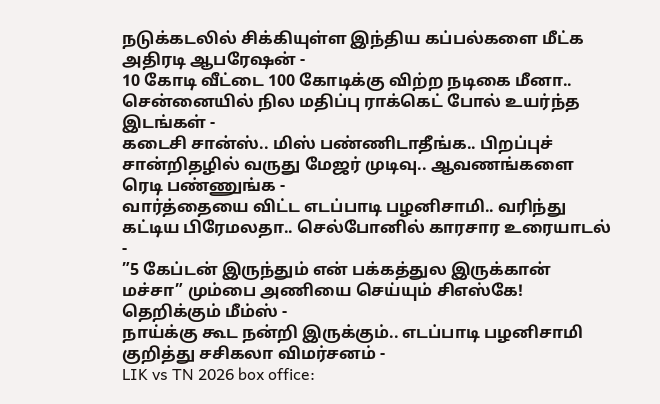நடுக்கடலில் சிக்கியுள்ள இந்திய கப்பல்களை மீட்க அதிரடி ஆபரேஷன் -
10 கோடி வீட்டை 100 கோடிக்கு விற்ற நடிகை மீனா.. சென்னையில் நில மதிப்பு ராக்கெட் போல் உயர்ந்த இடங்கள் -
கடைசி சான்ஸ்.. மிஸ் பண்ணிடாதீங்க.. பிறப்புச் சான்றிதழில் வருது மேஜர் முடிவு.. ஆவணங்களை ரெடி பண்ணுங்க -
வார்த்தையை விட்ட எடப்பாடி பழனிசாமி.. வரிந்து கட்டிய பிரேமலதா.. செல்போனில் காரசார உரையாடல் -
”5 கேப்டன் இருந்தும் என் பக்கத்துல இருக்கான் மச்சா” மும்பை அணியை செய்யும் சிஎஸ்கே! தெறிக்கும் மீம்ஸ் -
நாய்க்கு கூட நன்றி இருக்கும்.. எடப்பாடி பழனிசாமி குறித்து சசிகலா விமர்சனம் -
LIK vs TN 2026 box office: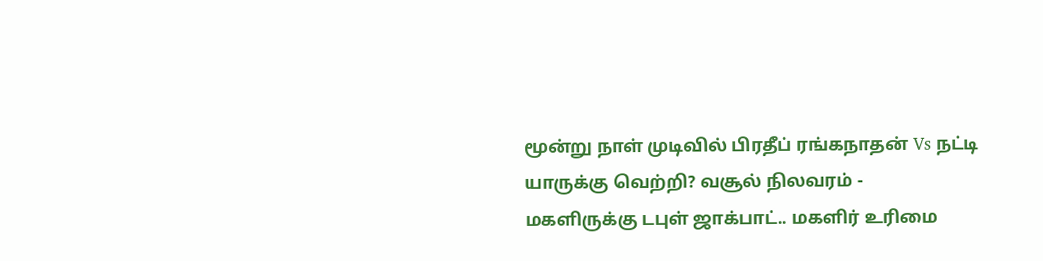மூன்று நாள் முடிவில் பிரதீப் ரங்கநாதன் Vs நட்டி யாருக்கு வெற்றி? வசூல் நிலவரம் -
மகளிருக்கு டபுள் ஜாக்பாட்.. மகளிர் உரிமை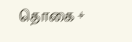தொகை +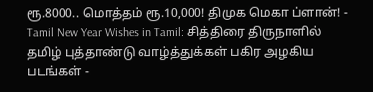ரூ.8000.. மொத்தம் ரூ.10,000! திமுக மெகா ப்ளான்! -
Tamil New Year Wishes in Tamil: சித்திரை திருநாளில் தமிழ் புத்தாண்டு வாழ்த்துக்கள் பகிர அழகிய படங்கள் -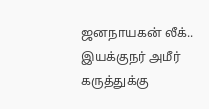ஜனநாயகன் லீக்.. இயக்குநர் அமீர் கருத்துக்கு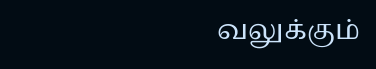வலுக்கும்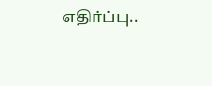எதிர்ப்பு..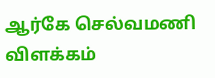ஆர்கே செல்வமணி விளக்கம்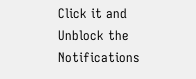Click it and Unblock the Notifications